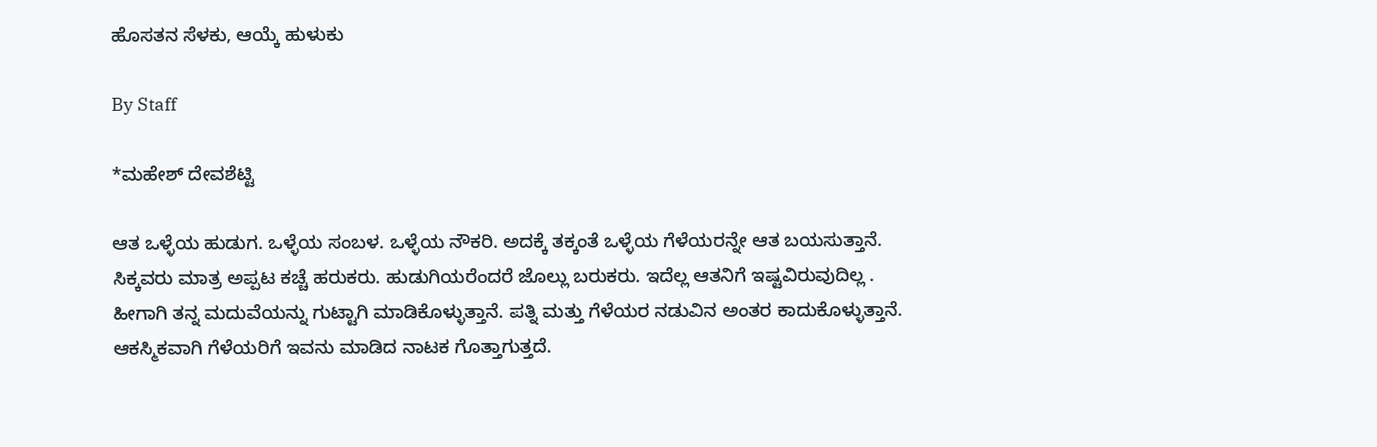ಹೊಸತನ ಸೆಳಕು, ಆಯ್ಕೆ ಹುಳುಕು

By Staff

*ಮಹೇಶ್‌ ದೇವಶೆಟ್ಟಿ

ಆತ ಒಳ್ಳೆಯ ಹುಡುಗ. ಒಳ್ಳೆಯ ಸಂಬಳ. ಒಳ್ಳೆಯ ನೌಕರಿ. ಅದಕ್ಕೆ ತಕ್ಕಂತೆ ಒಳ್ಳೆಯ ಗೆಳೆಯರನ್ನೇ ಆತ ಬಯಸುತ್ತಾನೆ. ಸಿಕ್ಕವರು ಮಾತ್ರ ಅಪ್ಪಟ ಕಚ್ಚೆ ಹರುಕರು. ಹುಡುಗಿಯರೆಂದರೆ ಜೊಲ್ಲು ಬರುಕರು. ಇದೆಲ್ಲ ಆತನಿಗೆ ಇಷ್ಟವಿರುವುದಿಲ್ಲ . ಹೀಗಾಗಿ ತನ್ನ ಮದುವೆಯನ್ನು ಗುಟ್ಟಾಗಿ ಮಾಡಿಕೊಳ್ಳುತ್ತಾನೆ. ಪತ್ನಿ ಮತ್ತು ಗೆಳೆಯರ ನಡುವಿನ ಅಂತರ ಕಾದುಕೊಳ್ಳುತ್ತಾನೆ. ಆಕಸ್ಮಿಕವಾಗಿ ಗೆಳೆಯರಿಗೆ ಇವನು ಮಾಡಿದ ನಾಟಕ ಗೊತ್ತಾಗುತ್ತದೆ.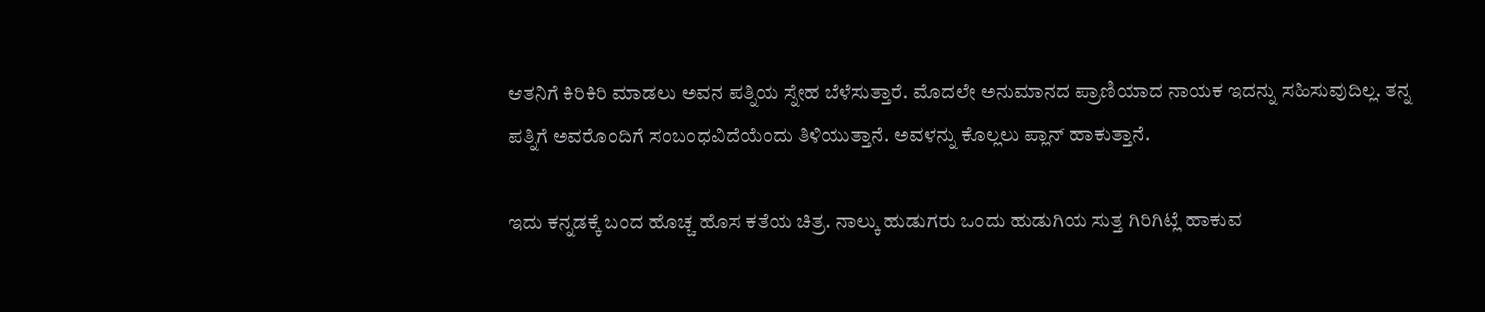ಆತನಿಗೆ ಕಿರಿಕಿರಿ ಮಾಡಲು ಅವನ ಪತ್ನಿಯ ಸ್ನೇಹ ಬೆಳೆಸುತ್ತಾರೆ. ಮೊದಲೇ ಅನುಮಾನದ ಪ್ರಾಣಿಯಾದ ನಾಯಕ ಇದನ್ನು ಸಹಿಸುವುದಿಲ್ಲ. ತನ್ನ ಪತ್ನಿಗೆ ಅವರೊಂದಿಗೆ ಸಂಬಂಧವಿದೆಯೆಂದು ತಿಳಿಯುತ್ತಾನೆ. ಅವಳನ್ನು ಕೊಲ್ಲಲು ಪ್ಲಾನ್‌ ಹಾಕುತ್ತಾನೆ.

ಇದು ಕನ್ನಡಕ್ಕೆ ಬಂದ ಹೊಚ್ಚ ಹೊಸ ಕತೆಯ ಚಿತ್ರ. ನಾಲ್ಕು ಹುಡುಗರು ಒಂದು ಹುಡುಗಿಯ ಸುತ್ತ ಗಿರಿಗಿಟ್ಲೆ ಹಾಕುವ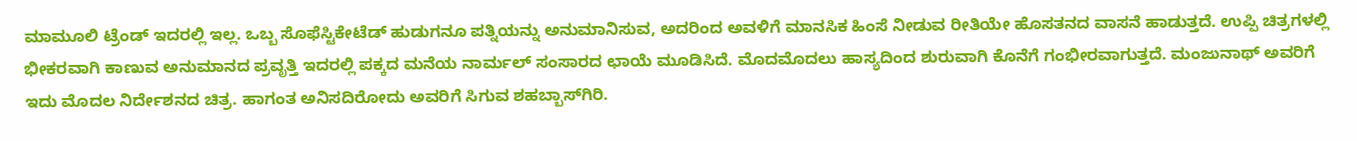ಮಾಮೂಲಿ ಟ್ರೆಂಡ್‌ ಇದರಲ್ಲಿ ಇಲ್ಲ. ಒಬ್ಬ ಸೊಫೆಸ್ಟಿಕೇಟೆಡ್‌ ಹುಡುಗನೂ ಪತ್ನಿಯನ್ನು ಅನುಮಾನಿಸುವ, ಅದರಿಂದ ಅವಳಿಗೆ ಮಾನಸಿಕ ಹಿಂಸೆ ನೀಡುವ ರೀತಿಯೇ ಹೊಸತನದ ವಾಸನೆ ಹಾಡುತ್ತದೆ. ಉಪ್ಪಿ ಚಿತ್ರಗಳಲ್ಲಿ ಭೀಕರವಾಗಿ ಕಾಣುವ ಅನುಮಾನದ ಪ್ರವೃತ್ತಿ ಇದರಲ್ಲಿ ಪಕ್ಕದ ಮನೆಯ ನಾರ್ಮಲ್‌ ಸಂಸಾರದ ಛಾಯೆ ಮೂಡಿಸಿದೆ. ಮೊದಮೊದಲು ಹಾಸ್ಯದಿಂದ ಶುರುವಾಗಿ ಕೊನೆಗೆ ಗಂಭೀರವಾಗುತ್ತದೆ. ಮಂಜುನಾಥ್‌ ಅವರಿಗೆ ಇದು ಮೊದಲ ನಿರ್ದೇಶನದ ಚಿತ್ರ. ಹಾಗಂತ ಅನಿಸದಿರೋದು ಅವರಿಗೆ ಸಿಗುವ ಶಹಬ್ಬಾಸ್‌ಗಿರಿ.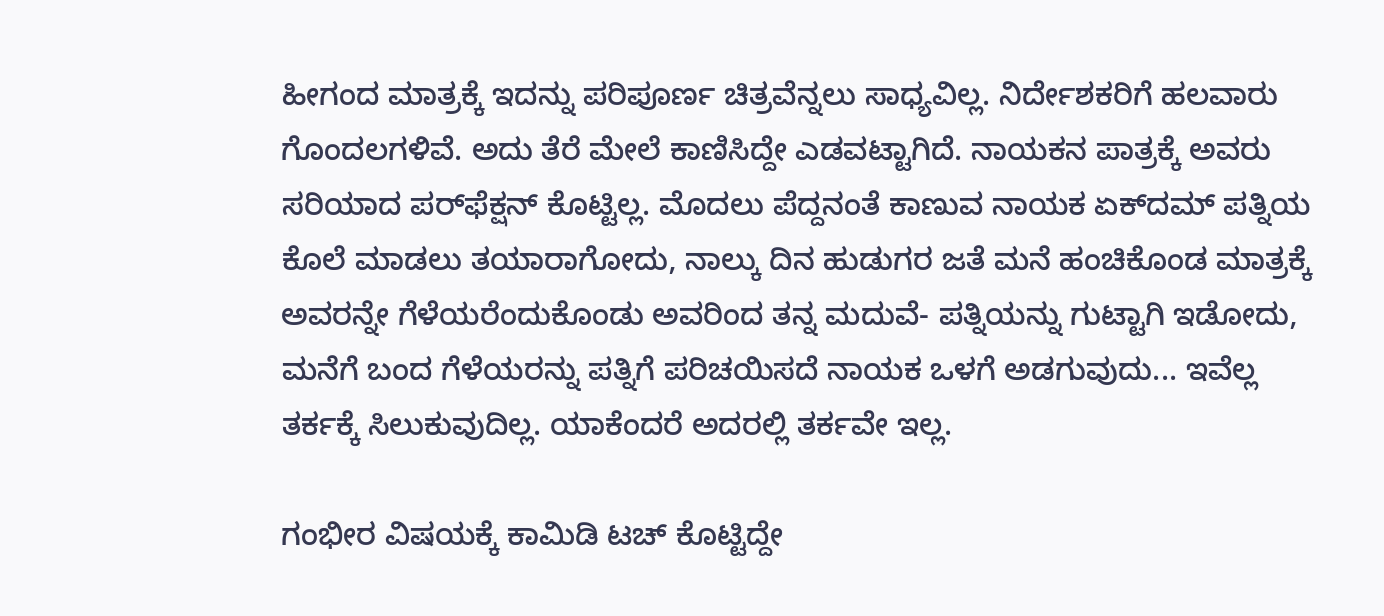ಹೀಗಂದ ಮಾತ್ರಕ್ಕೆ ಇದನ್ನು ಪರಿಪೂರ್ಣ ಚಿತ್ರವೆನ್ನಲು ಸಾಧ್ಯವಿಲ್ಲ. ನಿರ್ದೇಶಕರಿಗೆ ಹಲವಾರು ಗೊಂದಲಗಳಿವೆ. ಅದು ತೆರೆ ಮೇಲೆ ಕಾಣಿಸಿದ್ದೇ ಎಡವಟ್ಟಾಗಿದೆ. ನಾಯಕನ ಪಾತ್ರಕ್ಕೆ ಅವರು ಸರಿಯಾದ ಪರ್‌ಫೆಕ್ಷನ್‌ ಕೊಟ್ಟಿಲ್ಲ. ಮೊದಲು ಪೆದ್ದನಂತೆ ಕಾಣುವ ನಾಯಕ ಏಕ್‌ದಮ್‌ ಪತ್ನಿಯ ಕೊಲೆ ಮಾಡಲು ತಯಾರಾಗೋದು, ನಾಲ್ಕು ದಿನ ಹುಡುಗರ ಜತೆ ಮನೆ ಹಂಚಿಕೊಂಡ ಮಾತ್ರಕ್ಕೆ ಅವರನ್ನೇ ಗೆಳೆಯರೆಂದುಕೊಂಡು ಅವರಿಂದ ತನ್ನ ಮದುವೆ- ಪತ್ನಿಯನ್ನು ಗುಟ್ಟಾಗಿ ಇಡೋದು, ಮನೆಗೆ ಬಂದ ಗೆಳೆಯರನ್ನು ಪತ್ನಿಗೆ ಪರಿಚಯಿಸದೆ ನಾಯಕ ಒಳಗೆ ಅಡಗುವುದು... ಇವೆಲ್ಲ ತರ್ಕಕ್ಕೆ ಸಿಲುಕುವುದಿಲ್ಲ. ಯಾಕೆಂದರೆ ಅದರಲ್ಲಿ ತರ್ಕವೇ ಇಲ್ಲ.

ಗಂಭೀರ ವಿಷಯಕ್ಕೆ ಕಾಮಿಡಿ ಟಚ್‌ ಕೊಟ್ಟಿದ್ದೇ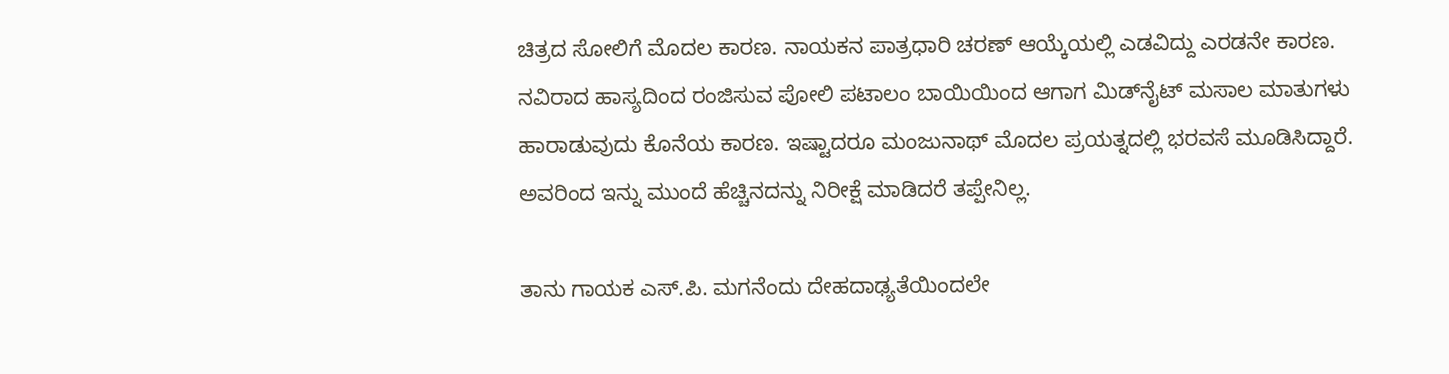ಚಿತ್ರದ ಸೋಲಿಗೆ ಮೊದಲ ಕಾರಣ. ನಾಯಕನ ಪಾತ್ರಧಾರಿ ಚರಣ್‌ ಆಯ್ಕೆಯಲ್ಲಿ ಎಡವಿದ್ದು ಎರಡನೇ ಕಾರಣ. ನವಿರಾದ ಹಾಸ್ಯದಿಂದ ರಂಜಿಸುವ ಪೋಲಿ ಪಟಾಲಂ ಬಾಯಿಯಿಂದ ಆಗಾಗ ಮಿಡ್‌ನೈಟ್‌ ಮಸಾಲ ಮಾತುಗಳು ಹಾರಾಡುವುದು ಕೊನೆಯ ಕಾರಣ. ಇಷ್ಟಾದರೂ ಮಂಜುನಾಥ್‌ ಮೊದಲ ಪ್ರಯತ್ನದಲ್ಲಿ ಭರವಸೆ ಮೂಡಿಸಿದ್ದಾರೆ. ಅವರಿಂದ ಇನ್ನು ಮುಂದೆ ಹೆಚ್ಚಿನದನ್ನು ನಿರೀಕ್ಷೆ ಮಾಡಿದರೆ ತಪ್ಪೇನಿಲ್ಲ.

ತಾನು ಗಾಯಕ ಎಸ್‌.ಪಿ. ಮಗನೆಂದು ದೇಹದಾಢ್ಯತೆಯಿಂದಲೇ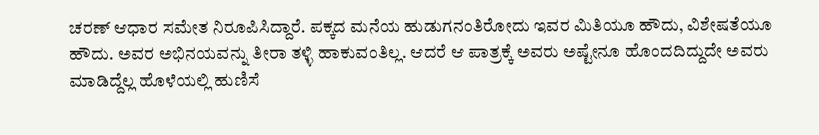ಚರಣ್‌ ಆಧಾರ ಸಮೇತ ನಿರೂಪಿಸಿದ್ದಾರೆ. ಪಕ್ಕದ ಮನೆಯ ಹುಡುಗನಂತಿರೋದು ಇವರ ಮಿತಿಯೂ ಹೌದು, ವಿಶೇಷತೆಯೂ ಹೌದು. ಅವರ ಅಭಿನಯವನ್ನು ತೀರಾ ತಳ್ಳಿ ಹಾಕುವಂತಿಲ್ಲ. ಆದರೆ ಆ ಪಾತ್ರಕ್ಕೆ ಅವರು ಅಷ್ಟೇನೂ ಹೊಂದದಿದ್ದುದೇ ಅವರು ಮಾಡಿದ್ದೆಲ್ಲ ಹೊಳೆಯಲ್ಲಿ ಹುಣಿಸೆ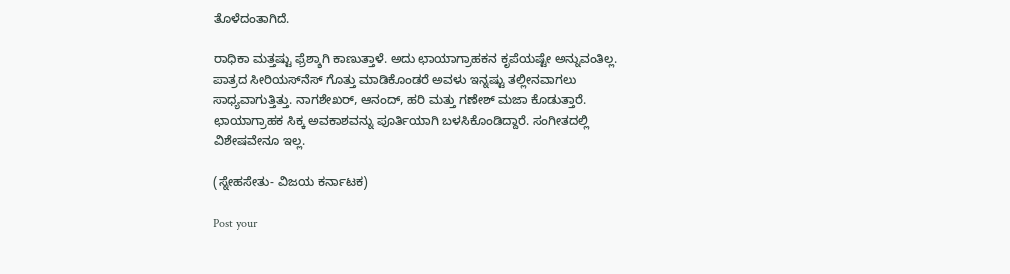ತೊಳೆದಂತಾಗಿದೆ.

ರಾಧಿಕಾ ಮತ್ತಷ್ಟು ಫ್ರೆಶ್ಶಾಗಿ ಕಾಣುತ್ತಾಳೆ. ಅದು ಛಾಯಾಗ್ರಾಹಕನ ಕೃಪೆಯಷ್ಟೇ ಅನ್ನುವಂತಿಲ್ಲ. ಪಾತ್ರದ ಸೀರಿಯಸ್‌ನೆಸ್‌ ಗೊತ್ತು ಮಾಡಿಕೊಂಡರೆ ಅವಳು ಇನ್ನಷ್ಟು ತಲ್ಲೀನವಾಗಲು ಸಾಧ್ಯವಾಗುತ್ತಿತ್ತು. ನಾಗಶೇಖರ್‌, ಆನಂದ್‌, ಹರಿ ಮತ್ತು ಗಣೇಶ್‌ ಮಜಾ ಕೊಡುತ್ತಾರೆ. ಛಾಯಾಗ್ರಾಹಕ ಸಿಕ್ಕ ಅವಕಾಶವನ್ನು ಪೂರ್ತಿಯಾಗಿ ಬಳಸಿಕೊಂಡಿದ್ದಾರೆ. ಸಂಗೀತದಲ್ಲಿ ವಿಶೇಷವೇನೂ ಇಲ್ಲ.

(ಸ್ನೇಹಸೇತು- ವಿಜಯ ಕರ್ನಾಟಕ)

Post your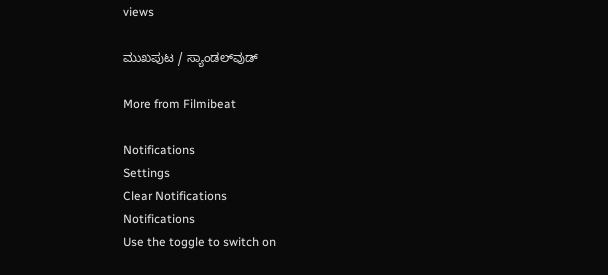views

ಮುಖಪುಟ / ಸ್ಯಾಂಡಲ್‌ವುಡ್‌

More from Filmibeat

Notifications
Settings
Clear Notifications
Notifications
Use the toggle to switch on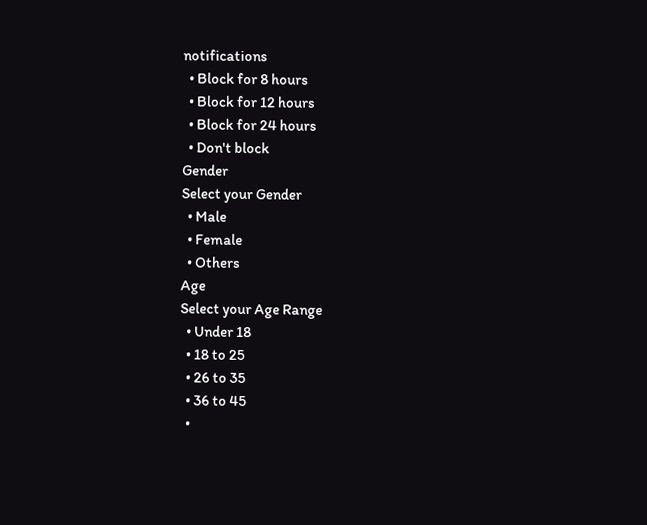notifications
  • Block for 8 hours
  • Block for 12 hours
  • Block for 24 hours
  • Don't block
Gender
Select your Gender
  • Male
  • Female
  • Others
Age
Select your Age Range
  • Under 18
  • 18 to 25
  • 26 to 35
  • 36 to 45
  •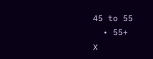45 to 55
  • 55+
X